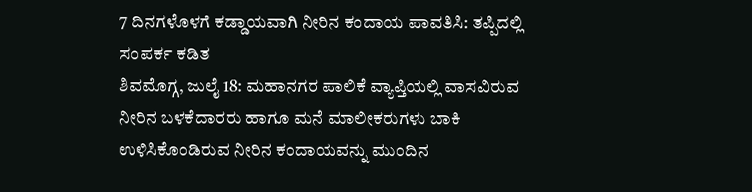7 ದಿನಗಳೊಳಗೆ ಕಡ್ಡಾಯವಾಗಿ ನೀರಿನ ಕಂದಾಯ ಪಾವತಿಸಿ: ತಪ್ಪಿದಲ್ಲಿ ಸಂಪರ್ಕ ಕಡಿತ
ಶಿವಮೊಗ್ಗ, ಜುಲೈ 18: ಮಹಾನಗರ ಪಾಲಿಕೆ ವ್ಯಾಪ್ತಿಯಲ್ಲಿ ವಾಸವಿರುವ ನೀರಿನ ಬಳಕೆದಾರರು ಹಾಗೂ ಮನೆ ಮಾಲೀಕರುಗಳು ಬಾಕಿ ಉಳಿಸಿಕೊಂಡಿರುವ ನೀರಿನ ಕಂದಾಯವನ್ನು ಮುಂದಿನ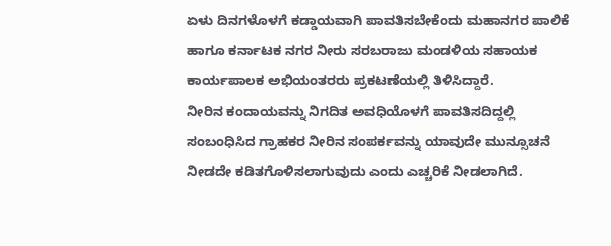ಏಳು ದಿನಗಳೊಳಗೆ ಕಡ್ಡಾಯವಾಗಿ ಪಾವತಿಸಬೇಕೆಂದು ಮಹಾನಗರ ಪಾಲಿಕೆ ಹಾಗೂ ಕರ್ನಾಟಕ ನಗರ ನೀರು ಸರಬರಾಜು ಮಂಡಳಿಯ ಸಹಾಯಕ ಕಾರ್ಯಪಾಲಕ ಅಭಿಯಂತರರು ಪ್ರಕಟಣೆಯಲ್ಲಿ ತಿಳಿಸಿದ್ದಾರೆ.
ನೀರಿನ ಕಂದಾಯವನ್ನು ನಿಗದಿತ ಅವಧಿಯೊಳಗೆ ಪಾವತಿಸದಿದ್ದಲ್ಲಿ ಸಂಬಂಧಿಸಿದ ಗ್ರಾಹಕರ ನೀರಿನ ಸಂಪರ್ಕವನ್ನು ಯಾವುದೇ ಮುನ್ಸೂಚನೆ ನೀಡದೇ ಕಡಿತಗೊಳಿಸಲಾಗುವುದು ಎಂದು ಎಚ್ಚರಿಕೆ ನೀಡಲಾಗಿದೆ.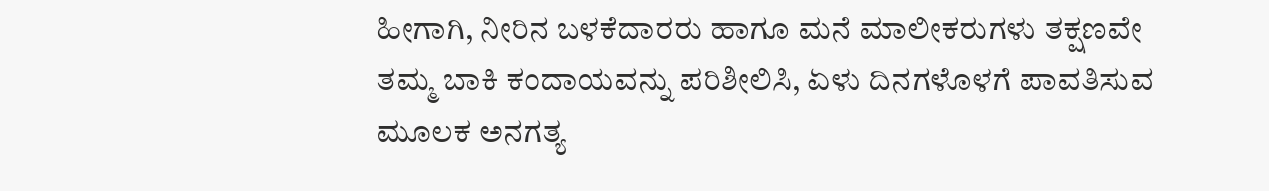ಹೀಗಾಗಿ, ನೀರಿನ ಬಳಕೆದಾರರು ಹಾಗೂ ಮನೆ ಮಾಲೀಕರುಗಳು ತಕ್ಷಣವೇ ತಮ್ಮ ಬಾಕಿ ಕಂದಾಯವನ್ನು ಪರಿಶೀಲಿಸಿ, ಏಳು ದಿನಗಳೊಳಗೆ ಪಾವತಿಸುವ ಮೂಲಕ ಅನಗತ್ಯ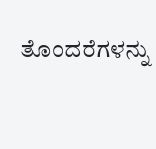ತೊಂದರೆಗಳನ್ನು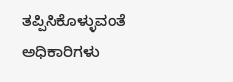ತಪ್ಪಿಸಿಕೊಳ್ಳುವಂತೆ ಅಧಿಕಾರಿಗಳು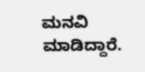ಮನವಿ ಮಾಡಿದ್ದಾರೆ.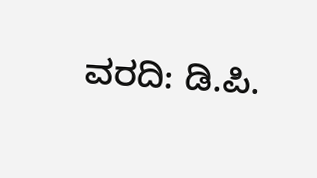ವರದಿ: ಡಿ.ಪಿ.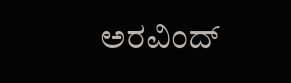ಅರವಿಂದ್